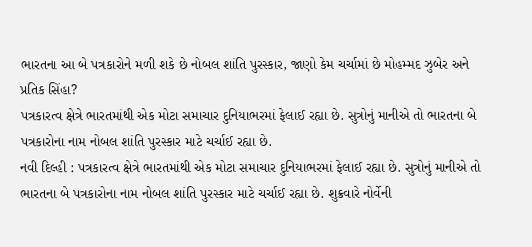ભારતના આ બે પત્રકારોને મળી શકે છે નોબલ શાંતિ પુરસ્કાર, જાણો કેમ ચર્ચામાં છે મોહમ્મદ ઝુબેર અને પ્રતિક સિંહા?
પત્રકારત્વ ક્ષેત્રે ભારતમાંથી એક મોટા સમાચાર દુનિયાભરમાં ફેલાઈ રહ્યા છે. સુત્રોનું માનીએ તો ભારતના બે પત્રકારોના નામ નોબલ શાંતિ પુરસ્કાર માટે ચર્ચાઈ રહ્યા છે.
નવી દિલ્હી : પત્રકારત્વ ક્ષેત્રે ભારતમાંથી એક મોટા સમાચાર દુનિયાભરમાં ફેલાઈ રહ્યા છે. સુત્રોનું માનીએ તો ભારતના બે પત્રકારોના નામ નોબલ શાંતિ પુરસ્કાર માટે ચર્ચાઈ રહ્યા છે. શુક્રવારે નોર્વેની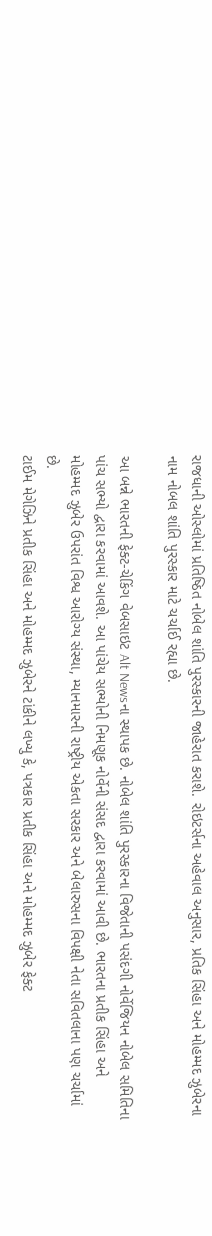રાજધાની ઓસ્લોમાં પ્રતિષ્ઠિત નોબેલ શાંતિ પુરસ્કારની જાહેરાત કરાશે. રોઇટર્સના અહેવાલ અનુસાર, પ્રતિક સિંહા અને મોહમ્મદ ઝુબેરના નામ નોબલ શાંતિ પુરસ્કાર માટે ચર્ચાઈ રહ્યા છે.

આ બન્ને ભારતની ફેક્ટ-ચેકિંગ વેબસાઇટ Alt Newsના સ્થાપક છે. નોબેલ શાંતિ પુરસ્કારના વિજેતાની પસંદગી નોર્વેજિયન નોબેલ સમિતિના પાંચ સભ્યો દ્વારા કરવામાં આવશે. આ પાંચેય સભ્યોની નિમણૂક નોર્વેની સંસદ દ્વારા કરવામાં આવી છે. ભારતના પ્રતીક સિંહા અને મોહમ્મદ ઝુબેર ઉપરાંત વિશ્વ આરોગ્ય સંસ્થા, મ્યાનમારની રાષ્ટ્રીય એકતા સરકાર અને બેલારુસના વિપક્ષી નેતા સવિતલાના પણ ચર્ચામાં છે.
ટાઈમ મેગેઝિને પ્રતીક સિંહા અને મોહમ્મદ ઝુબેરને ટાંકીને લખ્યુ કે, પત્રકાર પ્રતીક સિંહા અને મોહમ્મદ ઝુબેર ફેક્ટ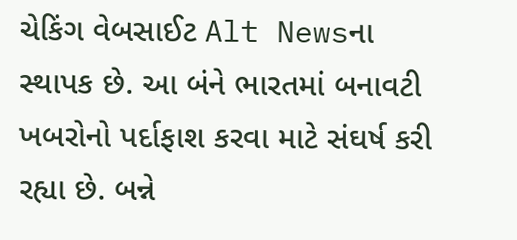ચેકિંગ વેબસાઈટ Alt Newsના સ્થાપક છે. આ બંને ભારતમાં બનાવટી ખબરોનો પર્દાફાશ કરવા માટે સંઘર્ષ કરી રહ્યા છે. બન્ને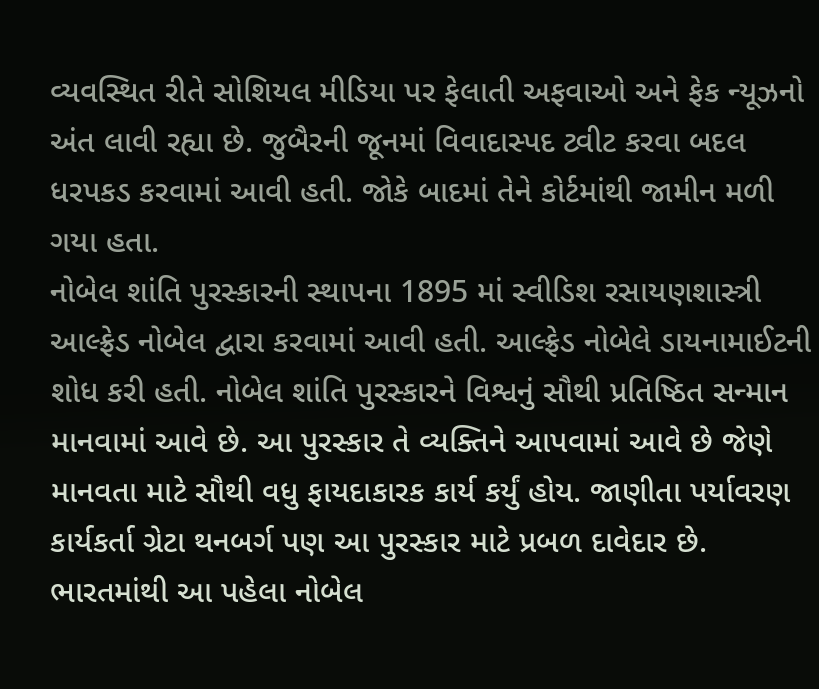વ્યવસ્થિત રીતે સોશિયલ મીડિયા પર ફેલાતી અફવાઓ અને ફેક ન્યૂઝનો અંત લાવી રહ્યા છે. જુબૈરની જૂનમાં વિવાદાસ્પદ ટ્વીટ કરવા બદલ ધરપકડ કરવામાં આવી હતી. જોકે બાદમાં તેને કોર્ટમાંથી જામીન મળી ગયા હતા.
નોબેલ શાંતિ પુરસ્કારની સ્થાપના 1895 માં સ્વીડિશ રસાયણશાસ્ત્રી આલ્ફ્રેડ નોબેલ દ્વારા કરવામાં આવી હતી. આલ્ફ્રેડ નોબેલે ડાયનામાઈટની શોધ કરી હતી. નોબેલ શાંતિ પુરસ્કારને વિશ્વનું સૌથી પ્રતિષ્ઠિત સન્માન માનવામાં આવે છે. આ પુરસ્કાર તે વ્યક્તિને આપવામાં આવે છે જેણે માનવતા માટે સૌથી વધુ ફાયદાકારક કાર્ય કર્યું હોય. જાણીતા પર્યાવરણ કાર્યકર્તા ગ્રેટા થનબર્ગ પણ આ પુરસ્કાર માટે પ્રબળ દાવેદાર છે. ભારતમાંથી આ પહેલા નોબેલ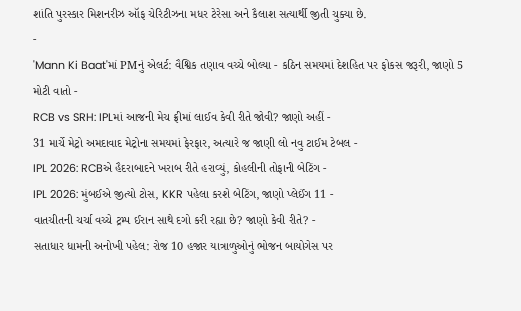શાંતિ પુરસ્કાર મિશનરીઝ ઑફ ચેરિટીઝના મધર ટેરેસા અને કૈલાશ સત્યાર્થી જીતી ચુક્યા છે.
-
'Mann Ki Baat'માં PMનું એલર્ટ: વૈશ્વિક તણાવ વચ્ચે બોલ્યા - કઠિન સમયમાં દેશહિત પર ફોકસ જરૂરી, જાણો 5 મોટી વાતો -
RCB vs SRH: IPLમાં આજની મેચ ફ્રીમાં લાઈવ કેવી રીતે જોવી? જાણો અહીં -
31 માર્ચે મેટ્રો અમદાવાદ મેટ્રોના સમયમાં ફેરફાર, અત્યારે જ જાણી લો નવુ ટાઈમ ટેબલ -
IPL 2026: RCBએ હૈદરાબાદને ખરાબ રીતે હરાવ્યું, કોહલીની તોફાની બેટિંગ -
IPL 2026: મુંબઈએ જીત્યો ટોસ, KKR પહેલા કરશે બેટિંગ, જાણો પ્લેઈંગ 11 -
વાતચીતની ચર્ચા વચ્ચે ટ્રમ્પ ઈરાન સાથે દગો કરી રહ્યા છે? જાણો કેવી રીતે? -
સતાધાર ધામની અનોખી પહેલ: રોજ 10 હજાર યાત્રાળુઓનું ભોજન બાયોગેસ પર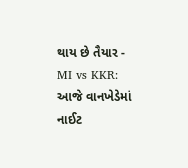થાય છે તૈયાર -
MI vs KKR: આજે વાનખેડેમાં નાઈટ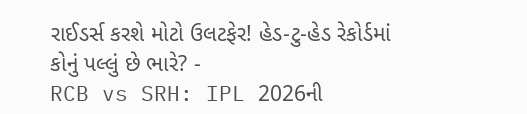રાઈડર્સ કરશે મોટો ઉલટફેર! હેડ-ટુ-હેડ રેકોર્ડમાં કોનું પલ્લું છે ભારે? -
RCB vs SRH: IPL 2026ની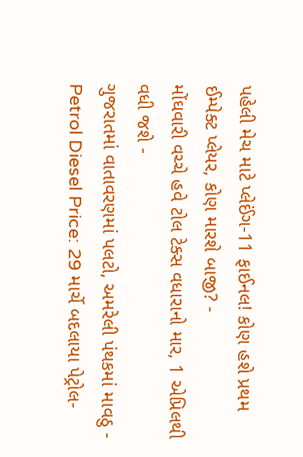પહેલી મેચ માટે પ્લેઈંગ-11 ફાઈનલ! કોણ હશે પ્રથમ ઈમ્પેક્ટ પ્લેયર, કોણ મારશે બાજી? -
મોંઘવારી વચ્ચે હવે ટોલ ટેક્સ વધારાનો માર, 1 એપ્રિલથી વધી જશે -
ગુજરાતમાં વાતાવરણમાં પલટો, અમરેલી પંથકમાં માવઠુ -
Petrol Diesel Price: 29 માર્ચે બદલાયા પેટ્રોલ-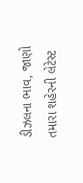ડીઝલના ભાવ, જાણો તમારા શહેરની લેટેસ્ટ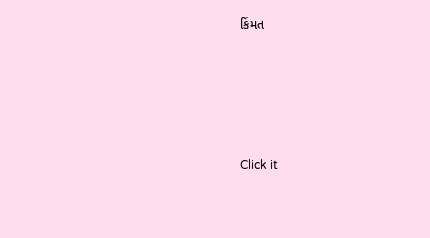કિંમત






Click it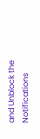and Unblock the Notifications